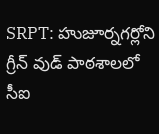SRPT: హుజూర్నగర్లోని గ్రీన్ వుడ్ పాఠశాలలో సీఐ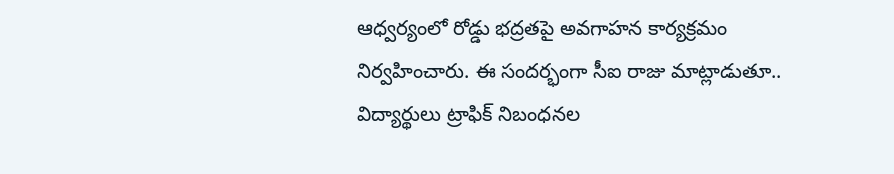ఆధ్వర్యంలో రోడ్డు భద్రతపై అవగాహన కార్యక్రమం నిర్వహించారు. ఈ సందర్భంగా సీఐ రాజు మాట్లాడుతూ.. విద్యార్థులు ట్రాఫిక్ నిబంధనల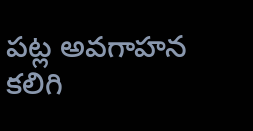పట్ల అవగాహన కలిగి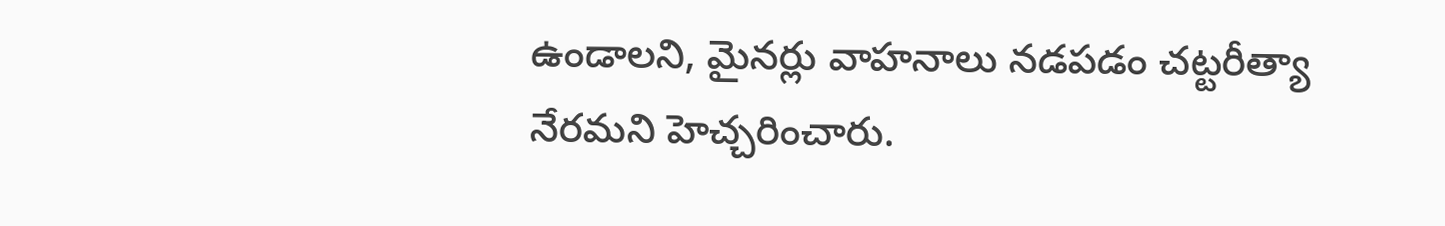ఉండాలని, మైనర్లు వాహనాలు నడపడం చట్టరీత్యా నేరమని హెచ్చరించారు.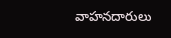వాహనదారులు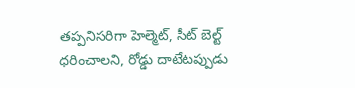తప్పనిసరిగా హెల్మెట్, సీట్ బెల్ట్ ధరించాలని, రోడ్డు దాటేటప్పుడు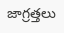జాగ్రత్తలు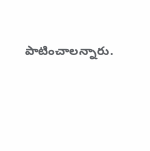పాటించాలన్నారు.